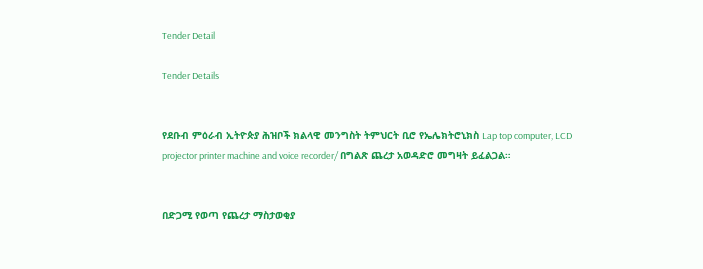Tender Detail

Tender Details


የደቡብ ምዕራብ ኢትዮጵያ ሕዝቦች ክልላዊ መንግስት ትምህርት ቢሮ የኤሌክትሮኒክስ Lap top computer, LCD projector printer machine and voice recorder/ በግልጽ ጨረታ አወዳድሮ መግዛት ይፈልጋል።


በድጋሚ የወጣ የጨረታ ማስታወቂያ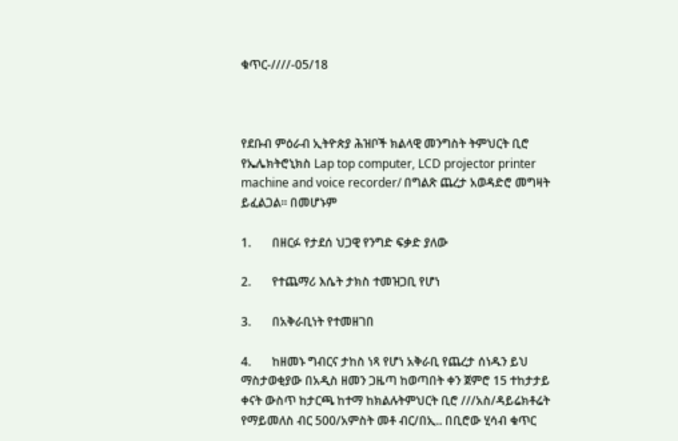ቁጥር-////-05/18



የደቡብ ምዕራብ ኢትዮጵያ ሕዝቦች ክልላዊ መንግስት ትምህርት ቢሮ የኤሌክትሮኒክስ Lap top computer, LCD projector printer machine and voice recorder/ በግልጽ ጨረታ አወዳድሮ መግዛት ይፈልጋል። በመሆኑም

1.       በዘርፉ የታደሰ ህጋዊ የንግድ ፍቃድ ያለው

2.       የተጨማሪ እሴት ታክስ ተመዝጋቢ የሆነ

3.       በአቅራቢነት የተመዘገበ

4.       ከዘመኑ ግብርና ታከስ ነጻ የሆነ አቅራቢ የጨረታ ሰነዱን ይህ ማስታወቂያው በአዲስ ዘመን ጋዜጣ ከወጣበት ቀን ጀምሮ 15 ተከታታይ ቀናት ውስጥ ከታርጫ ከተማ ከክልሉትምህርት ቢሮ ///አስ/ዳይሬክቶሬት የማይመለስ ብር 500/አምስት መቶ ብር/በኢ.. በቢሮው ሂሳብ ቁጥር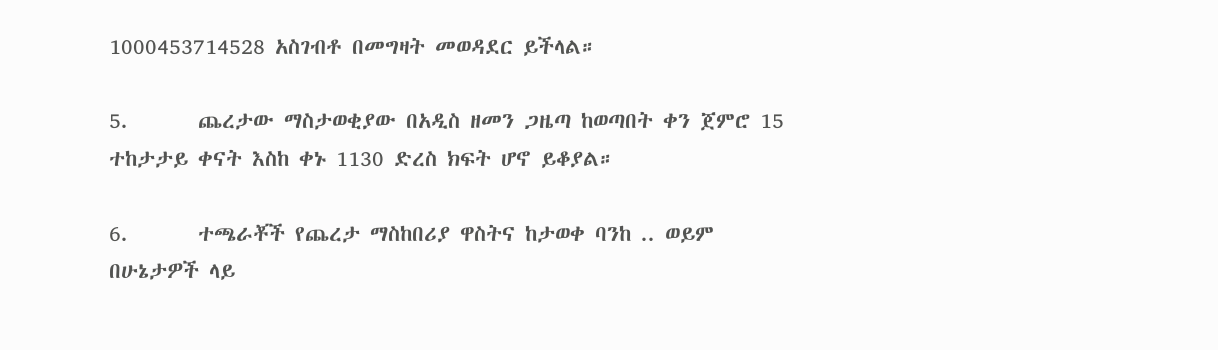1000453714528 አስገብቶ በመግዛት መወዳደር ይችላል።

5.       ጨረታው ማስታወቂያው በአዲስ ዘመን ጋዜጣ ከወጣበት ቀን ጀምሮ 15 ተከታታይ ቀናት እስከ ቀኑ 1130 ድረስ ክፍት ሆኖ ይቆያል።

6.       ተጫራቾች የጨረታ ማስከበሪያ ዋስትና ከታወቀ ባንከ .. ወይም በሁኔታዎች ላይ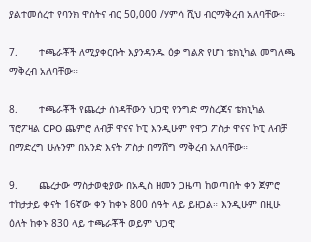ያልተመሰረተ የባንክ ዋስትና ብር 50,000 /ሃምሳ ሺህ ብርማቅረብ አለባቸው።

7.       ተጫራቾች ለሚያቀርቡት እያንዳንዱ ዕቃ ግልጽ የሆነ ቴክኒካል መግለጫ ማቅረብ አለባቸው።

8.       ተጫራቾች የጨረታ ሰነዳቸውን ህጋዊ የንግድ ማስረጃና ቴክኒካል ፕሮፖዛል CPO ጨምሮ ለብቻ ዋናና ኮፒ እንዲሁም የዋጋ ፖስታ ዋናና ኮፒ ለብቻ በማድረግ ሁሉንም በአንድ እናት ፖስታ በማሸግ ማቅረብ አለባቸው።

9.       ጨረታው ማስታወቂያው በአዲስ ዘመን ጋዜጣ ከወጣበት ቀን ጀምሮ ተከታታይ ቀናት 16ኛው ቀን ከቀኑ 800 ሰዓት ላይ ይዘጋል። እንዲሁም በዚሁ ዕለት ከቀኑ 830 ላይ ተጫራቾች ወይም ህጋዊ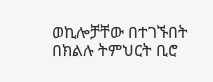ወኪሎቻቸው በተገኙበት በክልሉ ትምህርት ቢሮ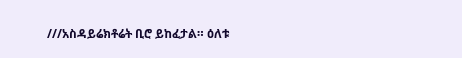///አስዳይሬክቶሬት ቢሮ ይከፈታል። ዕለቱ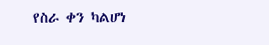የስራ ቀን ካልሆነ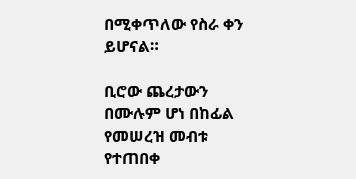በሚቀጥለው የስራ ቀን ይሆናል።

ቢሮው ጨረታውን በሙሉም ሆነ በከፊል የመሠረዝ መብቱ የተጠበቀ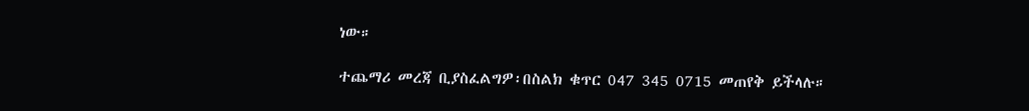ነው።

ተጨማሪ መረጃ ቢያስፈልግዎ፡በስልክ ቁጥር 047 345 0715 መጠየቅ ይችላሉ።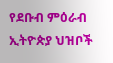የደቡብ ምዕራብ ኢትዮጵያ ህዝቦች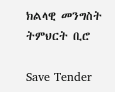ክልላዊ መንግስት ትምህርት ቢሮ

Save Tender